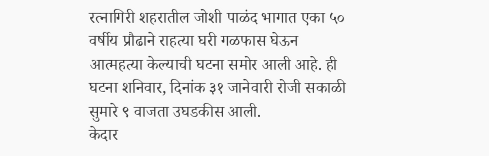रत्नागिरी शहरातील जोशी पाळंद भागात एका ५० वर्षीय प्रौढाने राहत्या घरी गळफास घेऊन आत्महत्या केल्याची घटना समोर आली आहे. ही घटना शनिवार, दिनांक ३१ जानेवारी रोजी सकाळी सुमारे ९ वाजता उघडकीस आली.
केदार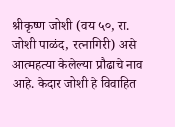श्रीकृष्ण जोशी (वय ५०, रा. जोशी पाळंद, रत्नागिरी) असे आत्महत्या केलेल्या प्रौढाचे नाव आहे. केदार जोशी हे विवाहित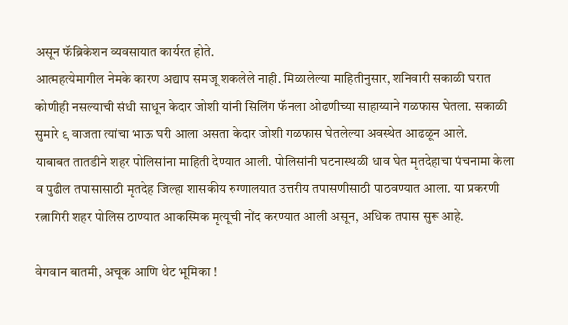असून फॅब्रिकेशन व्यवसायात कार्यरत होते.
आत्महत्येमागील नेमके कारण अद्याप समजू शकलेले नाही. मिळालेल्या माहितीनुसार, शनिवारी सकाळी घरात कोणीही नसल्याची संधी साधून केदार जोशी यांनी सिलिंग फॅनला ओढणीच्या साहाय्याने गळफास घेतला. सकाळी सुमारे ९ वाजता त्यांचा भाऊ घरी आला असता केदार जोशी गळफास घेतलेल्या अवस्थेत आढळून आले.
याबाबत तातडीने शहर पोलिसांना माहिती देण्यात आली. पोलिसांनी घटनास्थळी धाव घेत मृतदेहाचा पंचनामा केला व पुढील तपासासाठी मृतदेह जिल्हा शासकीय रुग्णालयात उत्तरीय तपासणीसाठी पाठवण्यात आला. या प्रकरणी रत्नागिरी शहर पोलिस ठाण्यात आकस्मिक मृत्यूची नोंद करण्यात आली असून, अधिक तपास सुरू आहे.

वेगवान बातमी, अचूक आणि थेट भूमिका !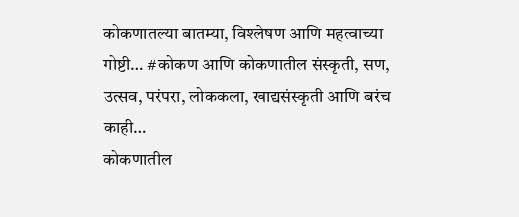कोकणातल्या बातम्या, विश्लेषण आणि महत्वाच्या गोष्टी… #कोकण आणि कोकणातील संस्कृती, सण, उत्सव, परंपरा, लोककला, खाद्यसंस्कृती आणि बरंच काही…
कोकणातील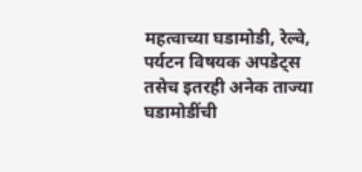महत्वाच्या घडामोडी, रेल्वे, पर्यटन विषयक अपडेट्स तसेच इतरही अनेक ताज्या घडामोडींची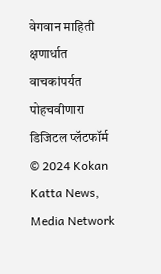वेगवान माहिती क्षणार्धात वाचकांपर्यत पोहचवीणारा डिजिटल प्लॅटफॉर्म
© 2024 Kokan Katta News, Media Network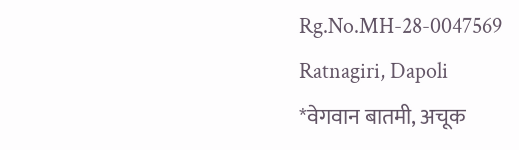Rg.No.MH-28-0047569
Ratnagiri, Dapoli
*वेगवान बातमी, अचूक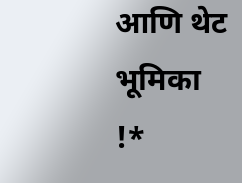आणि थेट भूमिका !*